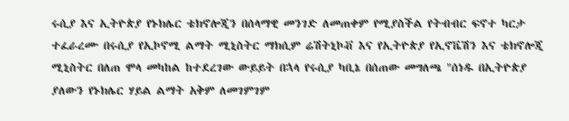ሩሲያ እና ኢትዮጵያ የኑክሌር ቴክኖሎጂን በሰላማዊ መንገድ ለመጠቀም የሚያስችል የትብብር ፍኖተ ካርታ ተፈራረሙ በሩሲያ የኢኮኖሚ ልማት ሚኒስትር ማክሲም ሬሽትኒኮቭ እና የኢትዮጵያ የኢኖቬሽን እና ቴክኖሎጂ ሚኒስትር በለጠ ሞላ መካከል ከተደረገው ውይይት በኋላ የሩሲያ ካቢኔ በሰጠው መግለጫ "ሰነዱ በኢትዮጵያ ያለውን የኑክሌር ሃይል ልማት አቅም ለመገምገም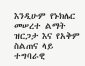እንዲሁም የኑክሌር መሠረተ ልማት ዝርጋታ እና የአቅም ስልጠና ላይ ተግባራዊ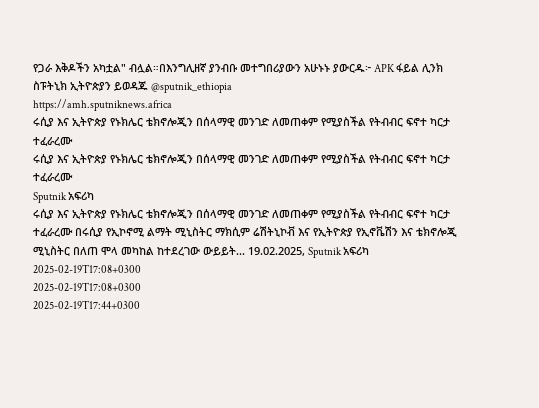የጋራ እቅዶችን አካቷል" ብሏል።በእንግሊዘኛ ያንብቡ መተግበሪያውን አሁኑኑ ያውርዱ፦ APK ፋይል ሊንክ ስፑትኒክ ኢትዮጵያን ይወዳጁ @sputnik_ethiopia
https://amh.sputniknews.africa
ሩሲያ እና ኢትዮጵያ የኑክሌር ቴክኖሎጂን በሰላማዊ መንገድ ለመጠቀም የሚያስችል የትብብር ፍኖተ ካርታ ተፈራረሙ
ሩሲያ እና ኢትዮጵያ የኑክሌር ቴክኖሎጂን በሰላማዊ መንገድ ለመጠቀም የሚያስችል የትብብር ፍኖተ ካርታ ተፈራረሙ
Sputnik አፍሪካ
ሩሲያ እና ኢትዮጵያ የኑክሌር ቴክኖሎጂን በሰላማዊ መንገድ ለመጠቀም የሚያስችል የትብብር ፍኖተ ካርታ ተፈራረሙ በሩሲያ የኢኮኖሚ ልማት ሚኒስትር ማክሲም ሬሽትኒኮቭ እና የኢትዮጵያ የኢኖቬሽን እና ቴክኖሎጂ ሚኒስትር በለጠ ሞላ መካከል ከተደረገው ውይይት... 19.02.2025, Sputnik አፍሪካ
2025-02-19T17:08+0300
2025-02-19T17:08+0300
2025-02-19T17:44+0300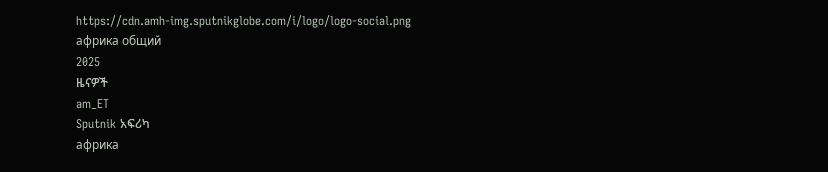https://cdn.amh-img.sputnikglobe.com/i/logo/logo-social.png
африка общий
2025
ዜናዎች
am_ET
Sputnik አፍሪካ
африка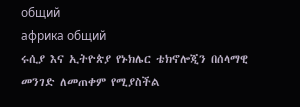общий
африка общий
ሩሲያ እና ኢትዮጵያ የኑክሌር ቴክኖሎጂን በሰላማዊ መንገድ ለመጠቀም የሚያስችል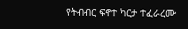የትብብር ፍኖተ ካርታ ተፈራረሙ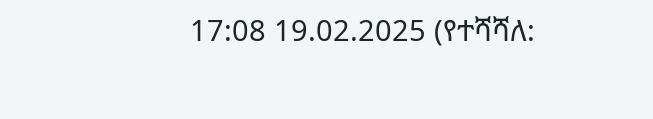17:08 19.02.2025 (የተሻሻለ: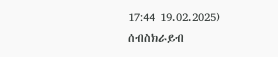17:44 19.02.2025)
ሰብስክራይብ